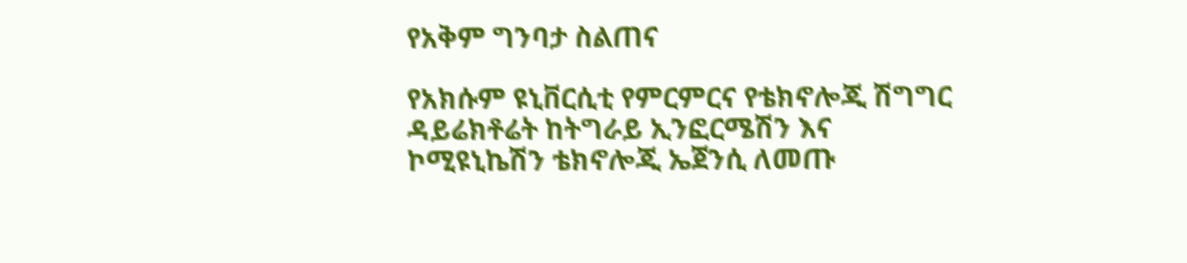የአቅም ግንባታ ስልጠና

የአክሱም ዩኒቨርሲቲ የምርምርና የቴክኖሎጂ ሽግግር ዳይሬክቶሬት ከትግራይ ኢንፎርሜሽን እና ኮሚዩኒኬሽን ቴክኖሎጂ ኤጀንሲ ለመጡ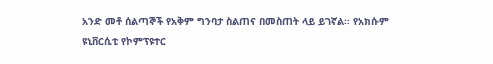አንድ መቶ ሰልጣኞች የአቅም ግንባታ ስልጠና በመስጠት ላይ ይገኛል፡፡ የአክሱም ዩኒቨርሲቲ የኮምፕዩተር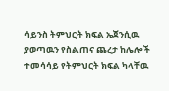ሳይንስ ትምህርት ክፍል ኤጀንሲዉ ያወጣዉን የስልጠና ጨረታ ከሌሎች ተመሳሳይ የትምህርት ክፍል ካላቸዉ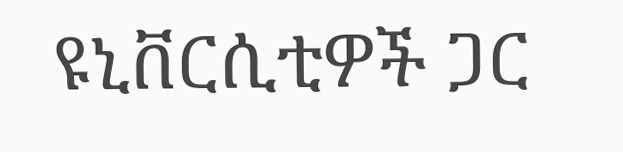ዩኒቨርሲቲዎች ጋር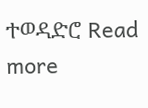ተወዳድሮ Read more